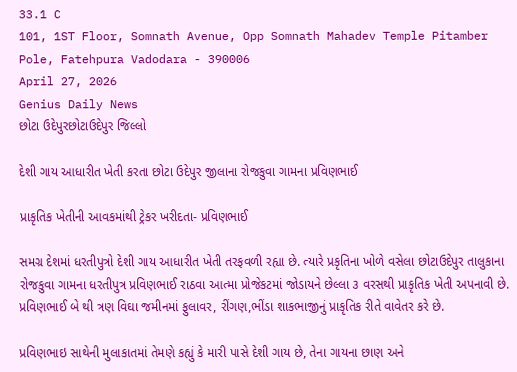33.1 C
101, 1ST Floor, Somnath Avenue, Opp Somnath Mahadev Temple Pitamber Pole, Fatehpura Vadodara - 390006
April 27, 2026
Genius Daily News
છોટા ઉદેપુરછોટાઉદેપુર જિલ્લો

દેશી ગાય આધારીત ખેતી કરતા છોટા ઉદેપુર જીલાના રોજકુવા ગામના પ્રવિણભાઈ

પ્રાકૃતિક ખેતીની આવકમાંથી ટ્રેકર ખરીદતા- પ્રવિણભાઈ

સમગ્ર દેશમાં ધરતીપુત્રો દેશી ગાય આધારીત ખેતી તરફવળી રહ્યા છે. ત્યારે પ્રકૃતિના ખોળે વસેલા છોટાઉદેપુર તાલુકાના રોજકુવા ગામના ધરતીપુત્ર પ્રવિણભાઈ રાઠવા આત્મા પ્રોજેકટમાં જોડાયને છેલ્લા ૩ વરસથી પ્રાકૃતિક ખેતી અપનાવી છે. પ્રવિણભાઈ બે થી ત્રણ વિઘા જમીનમાં ફુલાવર, રીંગણ,ભીંડા શાકભાજીનું પ્રાકૃતિક રીતે વાવેતર કરે છે.

પ્રવિણભાઇ સાથેની મુલાકાતમાં તેમણે કહ્યું કે મારી પાસે દેશી ગાય છે, તેના ગાયના છાણ અને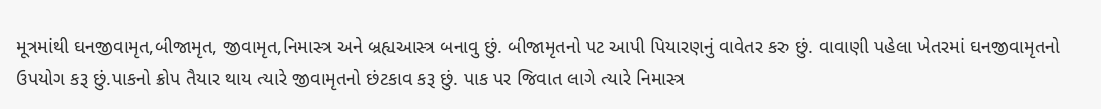મૂત્રમાંથી ઘનજીવામૃત,બીજામૃત, જીવામૃત,નિમાસ્ત્ર અને બ્રહ્યઆસ્ત્ર બનાવુ છું. બીજામૃતનો પટ આપી પિયારણનું વાવેતર કરુ છું. વાવાણી પહેલા ખેતરમાં ઘનજીવામૃતનો ઉપયોગ કરૂ છું.પાકનો ક્રોપ તૈયાર થાય ત્યારે જીવામૃતનો છંટકાવ કરૂ છું. પાક પર જિવાત લાગે ત્યારે નિમાસ્ત્ર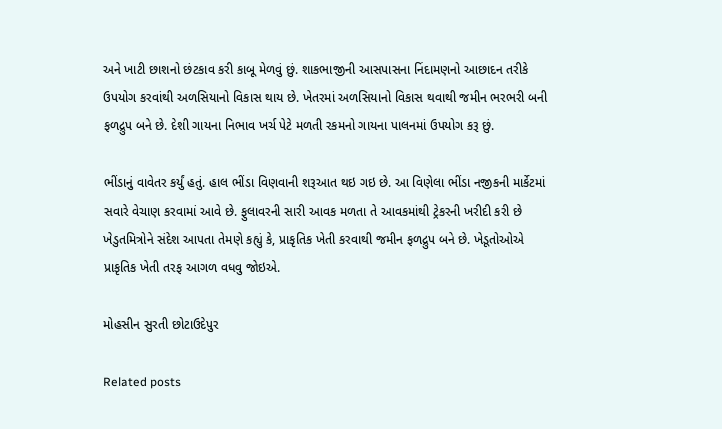અને ખાટી છાશનો છંટકાવ કરી કાબૂ મેળવું છું. શાકભાજીની આસપાસના નિંદામણનો આછાદન તરીકે ઉપયોગ કરવાંથી અળસિયાનો વિકાસ થાય છે. ખેતરમાં અળસિયાનો વિકાસ થવાથી જમીન ભરભરી બની ફળદ્રુપ બને છે. દેશી ગાયના નિભાવ ખર્ચ પેટે મળતી રકમનો ગાયના પાલનમાં ઉપયોગ કરૂ છું.

ભીંડાનું વાવેતર કર્યું હતું. હાલ ભીંડા વિણવાની શરૂઆત થઇ ગઇ છે. આ વિણેલા ભીંડા નજીકની માર્કેટમાં સવારે વેચાણ કરવામાં આવે છે. ફુલાવરની સારી આવક મળતા તે આવકમાંથી ટ્રેકરની ખરીદી કરી છે ખેડુતમિત્રોને સંદેશ આપતા તેમણે કહ્યું કે, પ્રાકૃતિક ખેતી કરવાથી જમીન ફળદ્રુપ બને છે. ખેડૂતોઓએ પ્રાકૃતિક ખેતી તરફ આગળ વધવુ જોઇએ.

મોહસીન સુરતી છોટાઉદેપુર

Related posts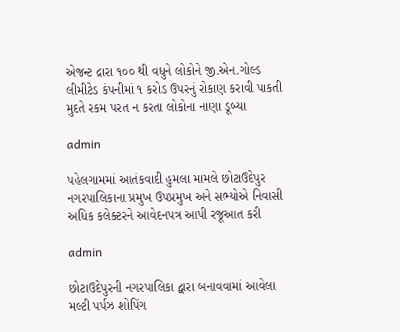એજન્ટ દ્રારા ૧૦૦ થી વધુને લોકોને જી.એન.ગોલ્ડ લીમીટેડ કંપનીમાં ૧ કરોડ ઉપરનું રોકાણ કરાવી પાકતી મુદતે રકમ પરત ન કરતા લોકોના નાણા ડૂબ્યા

admin

પહેલગામમાં આતંકવાદી હુમલા મામલે છોટાઉદેપુર નગરપાલિકાના પ્રમુખ ઉપપ્રમુખ અને સભ્યોએ નિવાસી અધિક કલેક્ટરને આવેદનપત્ર આપી રજૂઆત કરી

admin

છોટાઉદેપુરની નગરપાલિકા દ્વારા બનાવવામાં આવેલા મલ્ટી પર્પઝ શોપિંગ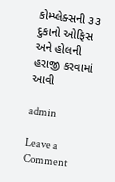કોમ્પ્લેક્સની ૩૩ દુકાનો ઓફિસ અને હોલની હરાજી કરવામાં આવી

admin

Leave a Comment